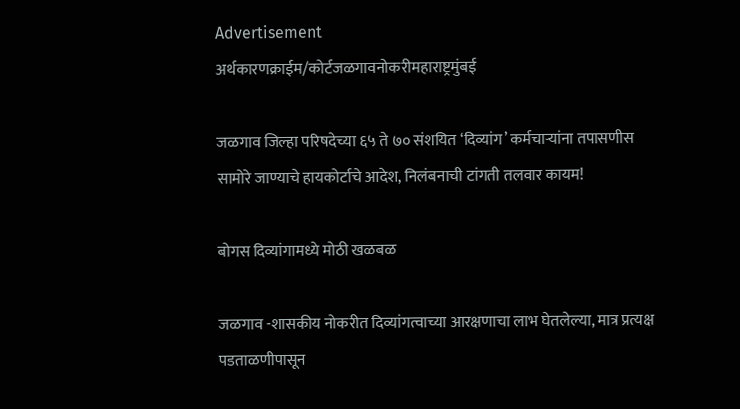Advertisement
अर्थकारणक्राईम/कोर्टजळगावनोकरीमहाराष्ट्रमुंबई

जळगाव जिल्हा परिषदेच्या ६५ ते ७० संशयित ‘दिव्यांग’ कर्मचाऱ्यांना तपासणीस सामोरे जाण्याचे हायकोर्टाचे आदेश, निलंबनाची टांगती तलवार कायम!

बोगस दिव्यांगामध्ये मोठी खळबळ

जळगाव -शासकीय नोकरीत दिव्यांगत्वाच्या आरक्षणाचा लाभ घेतलेल्या, मात्र प्रत्यक्ष पडताळणीपासून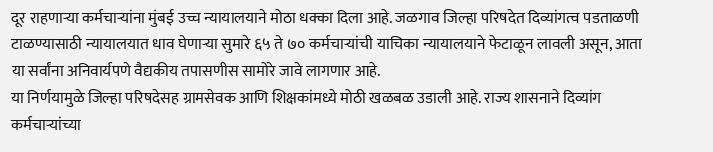दूर राहणाऱ्या कर्मचाऱ्यांना मुंबई उच्च न्यायालयाने मोठा धक्का दिला आहे. जळगाव जिल्हा परिषदेत दिव्यांगत्व पडताळणी टाळण्यासाठी न्यायालयात धाव घेणाऱ्या सुमारे ६५ ते ७० कर्मचाऱ्यांची याचिका न्यायालयाने फेटाळून लावली असून, आता या सर्वांना अनिवार्यपणे वैद्यकीय तपासणीस सामोरे जावे लागणार आहे.
या निर्णयामुळे जिल्हा परिषदेसह ग्रामसेवक आणि शिक्षकांमध्ये मोठी खळबळ उडाली आहे. राज्य शासनाने दिव्यांग कर्मचाऱ्यांच्या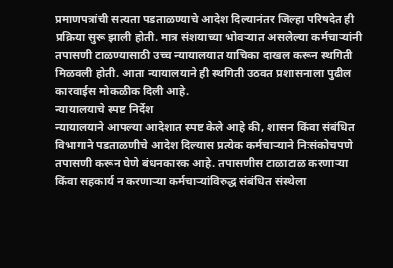प्रमाणपत्रांची सत्यता पडताळण्याचे आदेश दिल्यानंतर जिल्हा परिषदेत ही प्रक्रिया सुरू झाली होती. मात्र संशयाच्या भोवऱ्यात असलेल्या कर्मचाऱ्यांनी तपासणी टाळण्यासाठी उच्च न्यायालयात याचिका दाखल करून स्थगिती मिळवली होती. आता न्यायालयाने ही स्थगिती उठवत प्रशासनाला पुढील कारवाईस मोकळीक दिली आहे.
न्यायालयाचे स्पष्ट निर्देश
न्यायालयाने आपल्या आदेशात स्पष्ट केले आहे की, शासन किंवा संबंधित विभागाने पडताळणीचे आदेश दिल्यास प्रत्येक कर्मचाऱ्याने निःसंकोचपणे तपासणी करून घेणे बंधनकारक आहे. तपासणीस टाळाटाळ करणाऱ्या किंवा सहकार्य न करणाऱ्या कर्मचाऱ्यांविरुद्ध संबंधित संस्थेला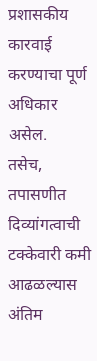प्रशासकीय कारवाई करण्याचा पूर्ण अधिकार असेल.
तसेच, तपासणीत दिव्यांगत्वाची टक्केवारी कमी आढळल्यास अंतिम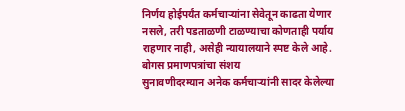निर्णय होईपर्यंत कर्मचाऱ्यांना सेवेतून काढता येणार नसले, तरी पडताळणी टाळण्याचा कोणताही पर्याय राहणार नाही, असेही न्यायालयाने स्पष्ट केले आहे.
बोगस प्रमाणपत्रांचा संशय
सुनावणीदरम्यान अनेक कर्मचाऱ्यांनी सादर केलेल्या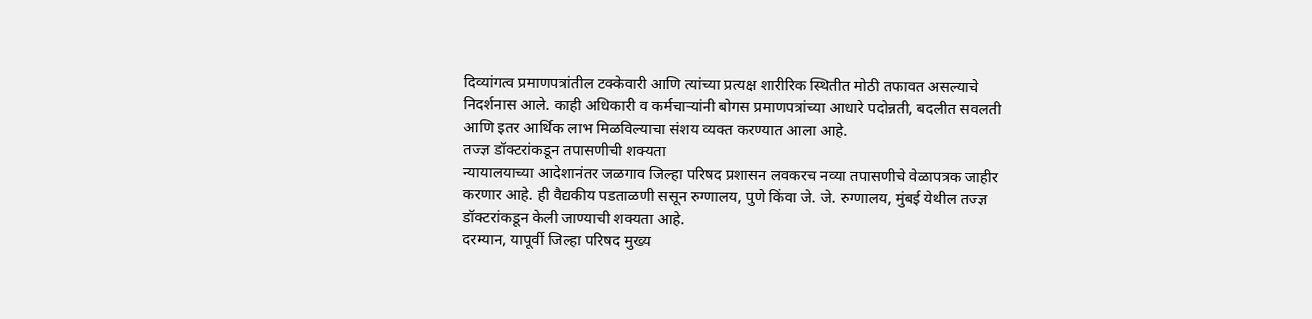दिव्यांगत्व प्रमाणपत्रांतील टक्केवारी आणि त्यांच्या प्रत्यक्ष शारीरिक स्थितीत मोठी तफावत असल्याचे निदर्शनास आले. काही अधिकारी व कर्मचाऱ्यांनी बोगस प्रमाणपत्रांच्या आधारे पदोन्नती, बदलीत सवलती आणि इतर आर्थिक लाभ मिळविल्याचा संशय व्यक्त करण्यात आला आहे.
तज्ज्ञ डॉक्टरांकडून तपासणीची शक्यता
न्यायालयाच्या आदेशानंतर जळगाव जिल्हा परिषद प्रशासन लवकरच नव्या तपासणीचे वेळापत्रक जाहीर करणार आहे. ही वैद्यकीय पडताळणी ससून रुग्णालय, पुणे किंवा जे. जे. रुग्णालय, मुंबई येथील तज्ज्ञ डॉक्टरांकडून केली जाण्याची शक्यता आहे.
दरम्यान, यापूर्वी जिल्हा परिषद मुख्य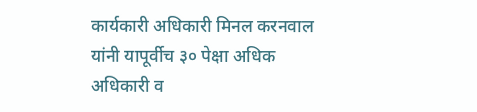कार्यकारी अधिकारी मिनल करनवाल यांनी यापूर्वीच ३० पेक्षा अधिक अधिकारी व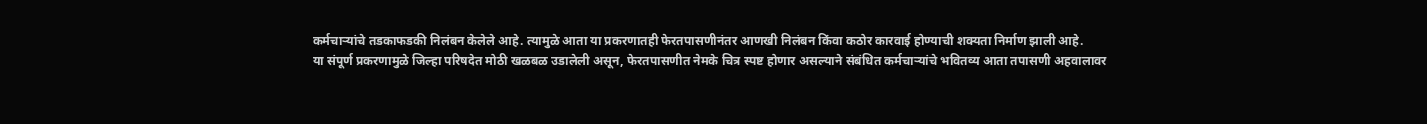कर्मचाऱ्यांचे तडकाफडकी निलंबन केलेले आहे. त्यामुळे आता या प्रकरणातही फेरतपासणीनंतर आणखी निलंबन किंवा कठोर कारवाई होण्याची शक्यता निर्माण झाली आहे.
या संपूर्ण प्रकरणामुळे जिल्हा परिषदेत मोठी खळबळ उडालेली असून, फेरतपासणीत नेमके चित्र स्पष्ट होणार असल्याने संबंधित कर्मचाऱ्यांचे भवितव्य आता तपासणी अहवालावर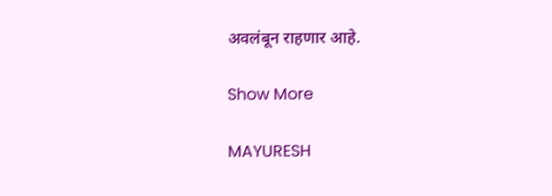अवलंबून राहणार आहे.

Show More

MAYURESH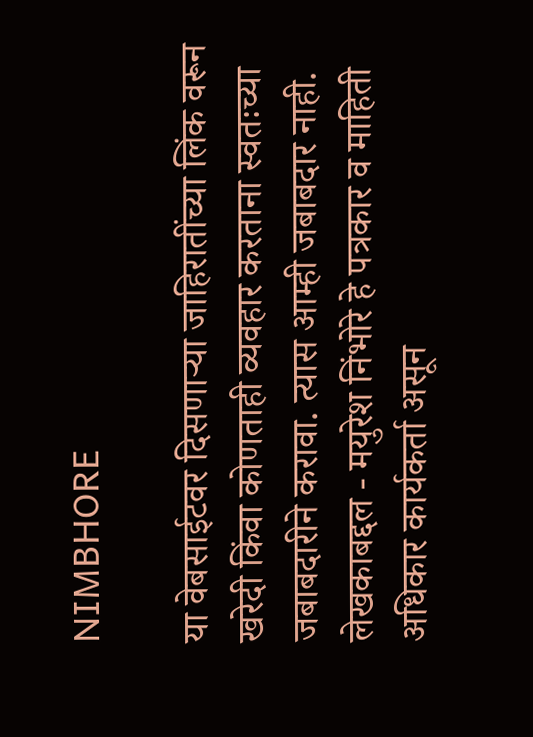NIMBHORE

या वेबसाईटवर दिसणाऱ्या जाहिरातींच्या लिंक वरून खरेदी किंवा कोणताही व्यवहार करताना स्वतःच्या जबाबदारीने करावा. त्यास आम्ही जबाबदार नाही. लेखकाबद्दल - मयुरेश निंभोरे हे पत्रकार व माहिती अधिकार कार्यकर्ता असून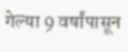गेल्या 9 वर्षांपासून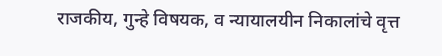राजकीय, गुन्हे विषयक, व न्यायालयीन निकालांचे वृत्त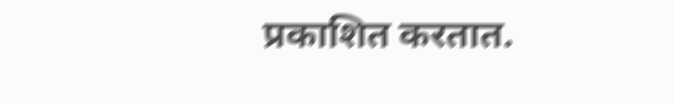प्रकाशित करतात.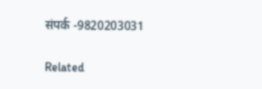संपर्क -9820203031

Related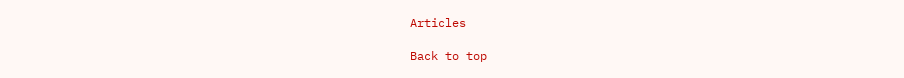Articles

Back to top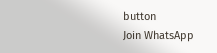button
Join WhatsApp